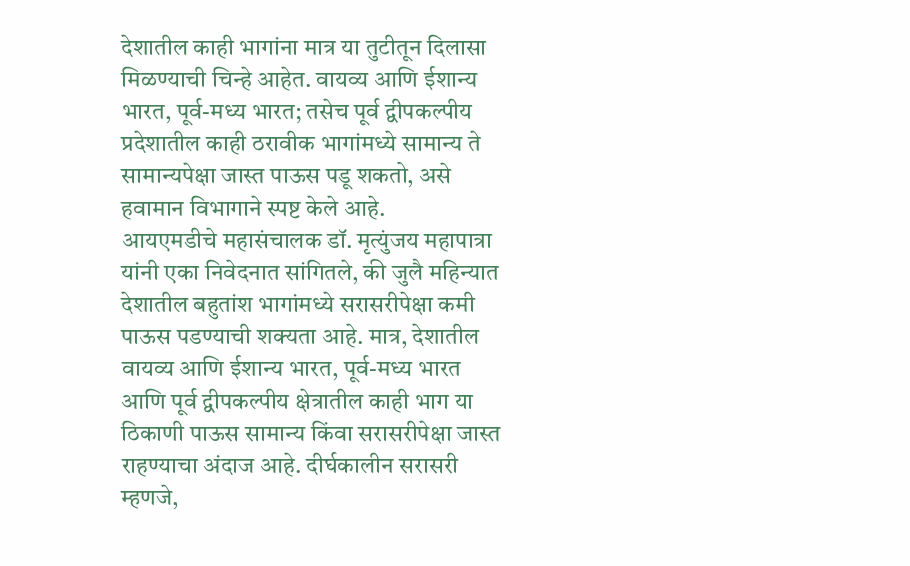देशातील काही भागांना मात्र या तुटीतून दिलासा मिळण्याची चिन्हे आहेत. वायव्य आणि ईशान्य भारत, पूर्व-मध्य भारत; तसेच पूर्व द्वीपकल्पीय प्रदेशातील काही ठरावीक भागांमध्ये सामान्य ते सामान्यपेक्षा जास्त पाऊस पडू शकतो, असे हवामान विभागाने स्पष्ट केले आहे.
आयएमडीचे महासंचालक डॉ. मृत्युंजय महापात्रा यांनी एका निवेदनात सांगितले, की जुलै महिन्यात देशातील बहुतांश भागांमध्ये सरासरीपेक्षा कमी पाऊस पडण्याची शक्यता आहे. मात्र, देशातील वायव्य आणि ईशान्य भारत, पूर्व-मध्य भारत आणि पूर्व द्वीपकल्पीय क्षेत्रातील काही भाग या ठिकाणी पाऊस सामान्य किंवा सरासरीपेक्षा जास्त राहण्याचा अंदाज आहे. दीर्घकालीन सरासरी म्हणजे,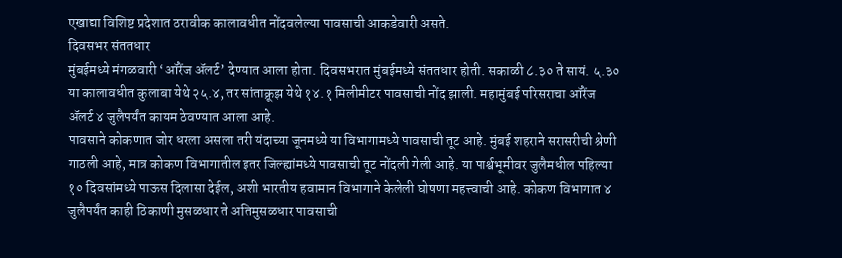एखाद्या विशिष्ट प्रदेशात ठरावीक कालावधीत नोंदवलेल्या पावसाची आकडेवारी असते.
दिवसभर संततधार
मुंबईमध्ये मंगळवारी ‘ऑरेंज ॲलर्ट’ देण्यात आला होता. दिवसभरात मुंबईमध्ये संततधार होती. सकाळी ८.३० ते सायं. ५.३० या कालावधीत कुलाबा येथे २५.४, तर सांताक्रूझ येथे १४.१ मिलीमीटर पावसाची नोंद झाली. महामुंबई परिसराचा ऑरेंज ॲलर्ट ४ जुलैपर्यंत कायम ठेवण्यात आला आहे.
पावसाने कोकणात जोर धरला असला तरी यंदाच्या जूनमध्ये या विभागामध्ये पावसाची तूट आहे. मुंबई शहराने सरासरीची श्रेणी गाठली आहे, मात्र कोकण विभागातील इतर जिल्ह्यांमध्ये पावसाची तूट नोंदली गेली आहे. या पार्श्वभूमीवर जुलैमधील पहिल्या १० दिवसांमध्ये पाऊस दिलासा देईल, अशी भारतीय हवामान विभागाने केलेली घोषणा महत्त्वाची आहे. कोकण विभागात ४ जुलैपर्यंत काही ठिकाणी मुसळधार ते अतिमुसळधार पावसाची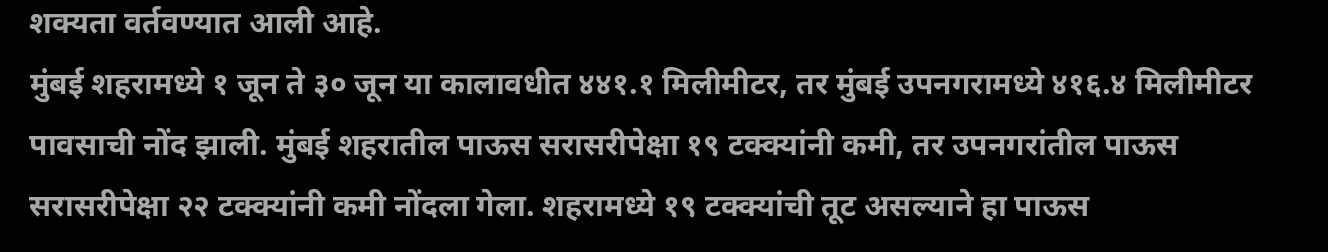शक्यता वर्तवण्यात आली आहे.
मुंबई शहरामध्ये १ जून ते ३० जून या कालावधीत ४४१.१ मिलीमीटर, तर मुंबई उपनगरामध्ये ४१६.४ मिलीमीटर पावसाची नोंद झाली. मुंबई शहरातील पाऊस सरासरीपेक्षा १९ टक्क्यांनी कमी, तर उपनगरांतील पाऊस सरासरीपेक्षा २२ टक्क्यांनी कमी नोंदला गेला. शहरामध्ये १९ टक्क्यांची तूट असल्याने हा पाऊस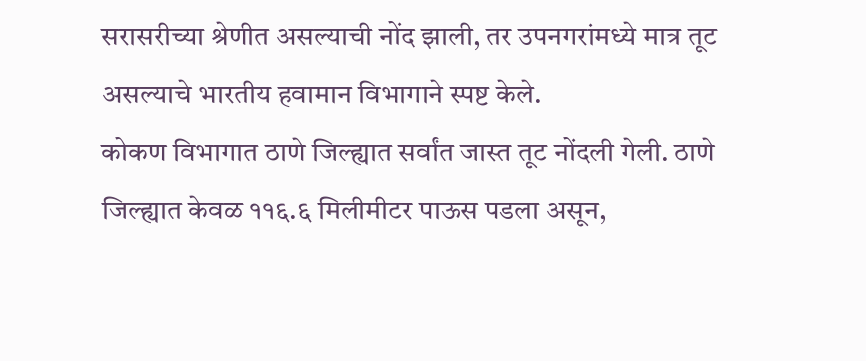सरासरीच्या श्रेणीत असल्याची नोंद झाली, तर उपनगरांमध्ये मात्र तूट असल्याचे भारतीय हवामान विभागाने स्पष्ट केले.
कोकण विभागात ठाणे जिल्ह्यात सर्वांत जास्त तूट नोंदली गेली. ठाणे जिल्ह्यात केवळ ११६.६ मिलीमीटर पाऊस पडला असून,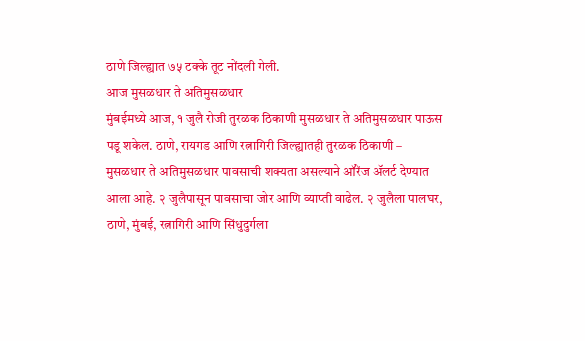ठाणे जिल्ह्यात ७५ टक्के तूट नोंदली गेली.
आज मुसळधार ते अतिमुसळधार
मुंबईमध्ये आज, १ जुलै रोजी तुरळक ठिकाणी मुसळधार ते अतिमुसळधार पाऊस पडू शकेल. ठाणे, रायगड आणि रत्नागिरी जिल्ह्यातही तुरळक ठिकाणी – मुसळधार ते अतिमुसळधार पावसाची शक्यता असल्याने ऑरेंज ॲलर्ट देण्यात आला आहे. २ जुलैपासून पावसाचा जोर आणि व्याप्ती वाढेल. २ जुलैला पालघर, ठाणे, मुंबई, रत्नागिरी आणि सिंधुदुर्गला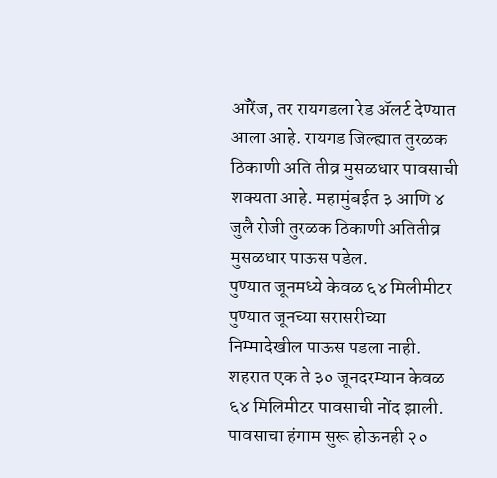ऑरेंज, तर रायगडला रेड ॲलर्ट देण्यात आला आहे. रायगड जिल्ह्यात तुरळक ठिकाणी अति तीव्र मुसळधार पावसाची शक्यता आहे. महामुंबईत ३ आणि ४ जुलै रोजी तुरळक ठिकाणी अतितीव्र मुसळधार पाऊस पडेल.
पुण्यात जूनमध्ये केवळ ६४ मिलीमीटर
पुण्यात जूनच्या सरासरीच्या निम्मादेखील पाऊस पडला नाही. शहरात एक ते ३० जूनदरम्यान केवळ ६४ मिलिमीटर पावसाची नोंद झाली. पावसाचा हंगाम सुरू होऊनही २०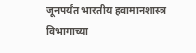जूनपर्यंत भारतीय हवामानशास्त्र विभागाच्या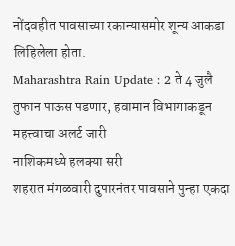नोंदवहीत पावसाच्या रकान्यासमोर शून्य आकडा लिहिलेला होता.
Maharashtra Rain Update : 2 ते 4 जुलै तुफान पाऊस पडणार, हवामान विभागाकडून महत्त्वाचा अलर्ट जारी
नाशिकमध्ये हलक्या सरी
शहरात मंगळवारी दुपारनंतर पावसाने पुन्हा एकदा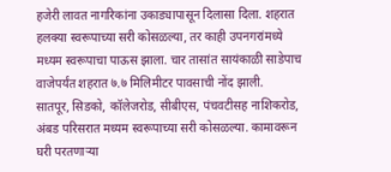हजेरी लावत नागरिकांना उकाड्यापासून दिलासा दिला. शहरात हलक्या स्वरूपाच्या सरी कोसळल्या, तर काही उपनगरांमध्ये मध्यम स्वरूपाचा पाऊस झाला. चार तासांत सायंकाळी साडेपाच वाजेपर्यंत शहरात ७.७ मिलिमीटर पावसाची नोंद झाली.
सातपूर, सिडको, कॉलेजरोड, सीबीएस, पंचवटीसह नाशिकरोड, अंबड परिसरात मध्यम स्वरूपाच्या सरी कोसळल्या. कामावरून घरी परतणाऱ्या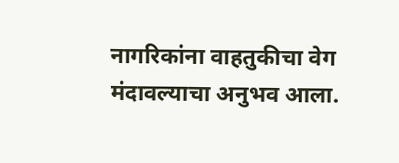नागरिकांना वाहतुकीचा वेग मंदावल्याचा अनुभव आला.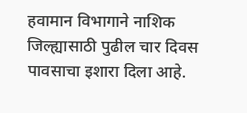हवामान विभागाने नाशिक जिल्ह्यासाठी पुढील चार दिवस पावसाचा इशारा दिला आहे.